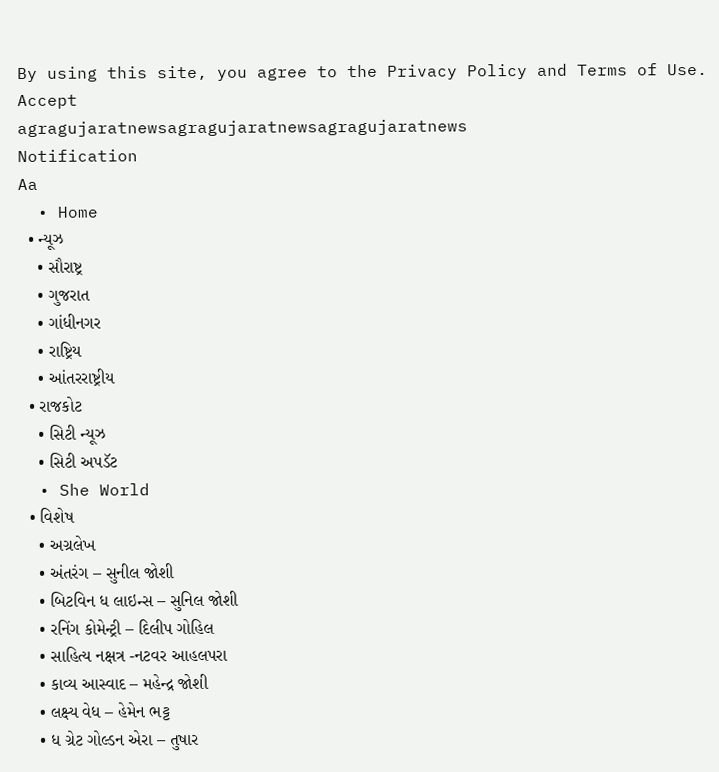By using this site, you agree to the Privacy Policy and Terms of Use.
Accept
agragujaratnewsagragujaratnewsagragujaratnews
Notification
Aa
  • Home
  • ન્યૂઝ
    • સૌરાષ્ટ્ર
    • ગુજરાત
    • ગાંધીનગર
    • રાષ્ટ્રિય
    • આંતરરાષ્ટ્રીય
  • રાજકોટ
    • સિટી ન્યૂઝ
    • સિટી અપડૅટ
  • She World
  • વિશેષ
    • અગ્રલેખ
    • અંતરંગ – સુનીલ જોશી
    • બિટવિન ધ લાઇન્સ – સુનિલ જોશી
    • રનિંગ કોમેન્ટ્રી – દિલીપ ગોહિલ
    • સાહિત્ય નક્ષત્ર -નટવર આહલપરા
    • કાવ્ય આસ્વાદ – મહેન્દ્ર જોશી
    • લક્ષ્ય વેધ – હેમેન ભટ્ટ
    • ધ ગ્રેટ ગોલ્ડન એરા – તુષાર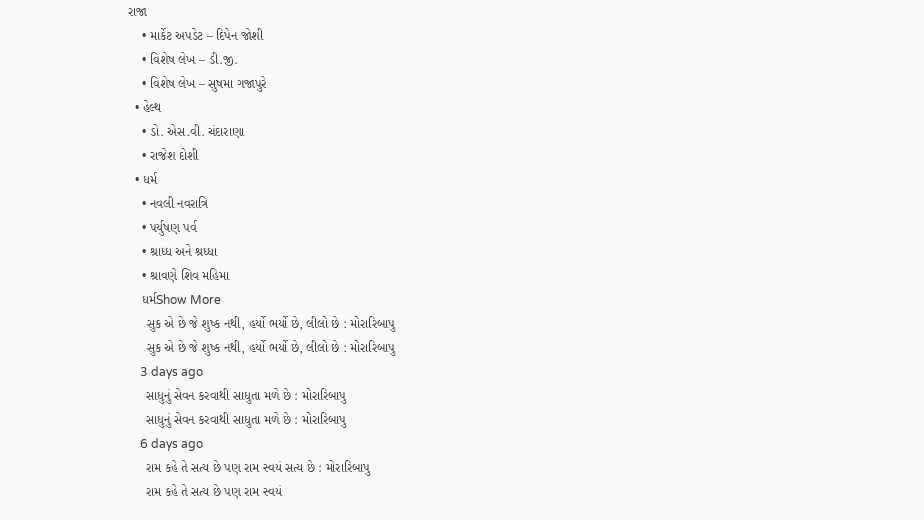રાજા
    • માર્કેટ અપડેટ – દિપેન જોશી
    • વિશેષ લેખ – ડી.જી.
    • વિશેષ લેખ – સુષમા ગજાપુરે
  • હેલ્થ
    • ડો. એસ.વી. ચંદારાણા
    • રાજેશ દોશી
  • ધર્મ
    • નવલી નવરાત્રિ
    • પર્યુષણ પર્વ
    • શ્રાધ્ધ અને શ્રધ્ધા
    • શ્રાવણે શિવ મહિમા
    ધર્મShow More
     સુક એ છે જે શુષ્ક નથી, હર્યો ભર્યો છે, લીલો છે : મોરારિબાપુ
     સુક એ છે જે શુષ્ક નથી, હર્યો ભર્યો છે, લીલો છે : મોરારિબાપુ
    3 days ago
     સાધુનું સેવન કરવાથી સાધુતા મળે છે : મોરારિબાપુ
     સાધુનું સેવન કરવાથી સાધુતા મળે છે : મોરારિબાપુ
    6 days ago
     રામ કહે તે સત્ય છે પણ રામ સ્વયં સત્ય છે : મોરારિબાપુ
     રામ કહે તે સત્ય છે પણ રામ સ્વયં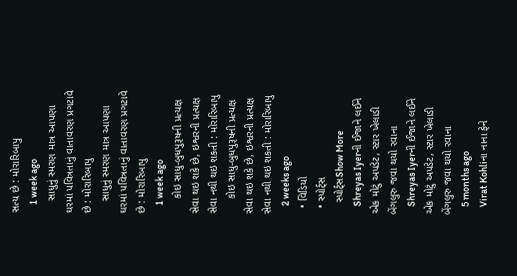સત્ય છે : મોરારિબાપુ
    1 week ago
    સાધુનું સ્મરણ માત્ર આપણા ઘરમાં પવિત્રતાનું વાતાવરણ પ્રગટાવે છે : મોરારિબાપુ
    સાધુનું સ્મરણ માત્ર આપણા ઘરમાં પવિત્રતાનું વાતાવરણ પ્રગટાવે છે : મોરારિબાપુ
    1 week ago
     કોઇ સાધુ-બુધપુરૂષની પ્રત્યક્ષ સેવા થઇ શકે છે, ઇશ્વરની પ્રત્યક્ષ સેવા નથી થઇ શકતી : મોરારિબાપુ
     કોઇ સાધુ-બુધપુરૂષની પ્રત્યક્ષ સેવા થઇ શકે છે, ઇશ્વરની પ્રત્યક્ષ સેવા નથી થઇ શકતી : મોરારિબાપુ
    2 weeks ago
  • વિડિયો
  • સ્પોર્ટ્સ
    સ્પોર્ટ્સShow More
    Shreyas Iyerની ઈજાને લઈને એક મોટું અપડેટ, સ્ટાર ખેલાડી બેંગલુરુ જવા થયો રવાના
    Shreyas Iyerની ઈજાને લઈને એક મોટું અપડેટ, સ્ટાર ખેલાડી બેંગલુરુ જવા થયો રવાના
    5 months ago
    Virat Kohliના નાના ફેને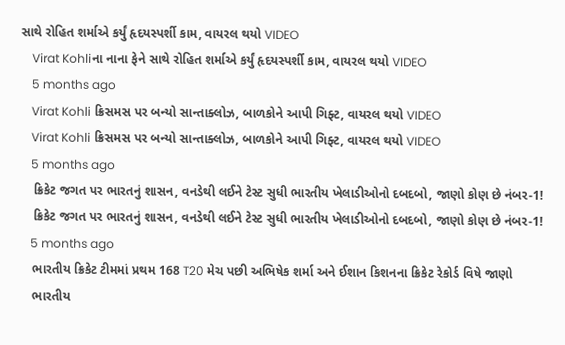સાથે રોહિત શર્માએ કર્યું હૃદયસ્પર્શી કામ, વાયરલ થયો VIDEO
    Virat Kohliના નાના ફેને સાથે રોહિત શર્માએ કર્યું હૃદયસ્પર્શી કામ, વાયરલ થયો VIDEO
    5 months ago
    Virat Kohli ક્રિસમસ પર બન્યો સાન્તાક્લોઝ, બાળકોને આપી ગિફ્ટ, વાયરલ થયો VIDEO
    Virat Kohli ક્રિસમસ પર બન્યો સાન્તાક્લોઝ, બાળકોને આપી ગિફ્ટ, વાયરલ થયો VIDEO
    5 months ago
    ક્રિકેટ જગત પર ભારતનું શાસન, વનડેથી લઈને ટેસ્ટ સુધી ભારતીય ખેલાડીઓનો દબદબો, જાણો કોણ છે નંબર-1!
    ક્રિકેટ જગત પર ભારતનું શાસન, વનડેથી લઈને ટેસ્ટ સુધી ભારતીય ખેલાડીઓનો દબદબો, જાણો કોણ છે નંબર-1!
    5 months ago
    ભારતીય ક્રિકેટ ટીમમાં પ્રથમ 168 T20 મેચ પછી અભિષેક શર્મા અને ઈશાન કિશનના ક્રિકેટ રેકોર્ડ વિષે જાણો
    ભારતીય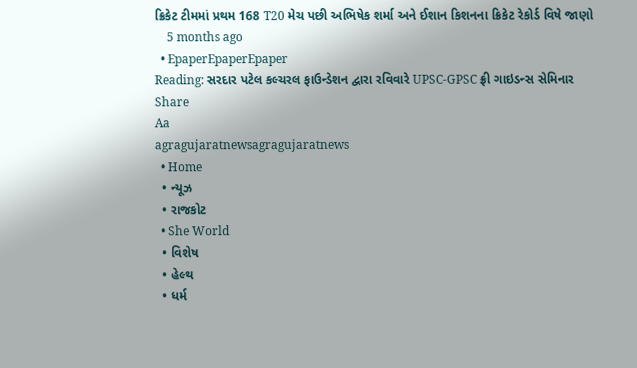ક્રિકેટ ટીમમાં પ્રથમ 168 T20 મેચ પછી અભિષેક શર્મા અને ઈશાન કિશનના ક્રિકેટ રેકોર્ડ વિષે જાણો
    5 months ago
  • EpaperEpaperEpaper
Reading: સરદાર પટેલ કલ્ચરલ ફાઉન્ડેશન દ્વારા રવિવારે UPSC-GPSC ફ્રી ગાઇડન્સ સેમિનાર
Share
Aa
agragujaratnewsagragujaratnews
  • Home
  • ન્યૂઝ
  • રાજકોટ
  • She World
  • વિશેષ
  • હેલ્થ
  • ધર્મ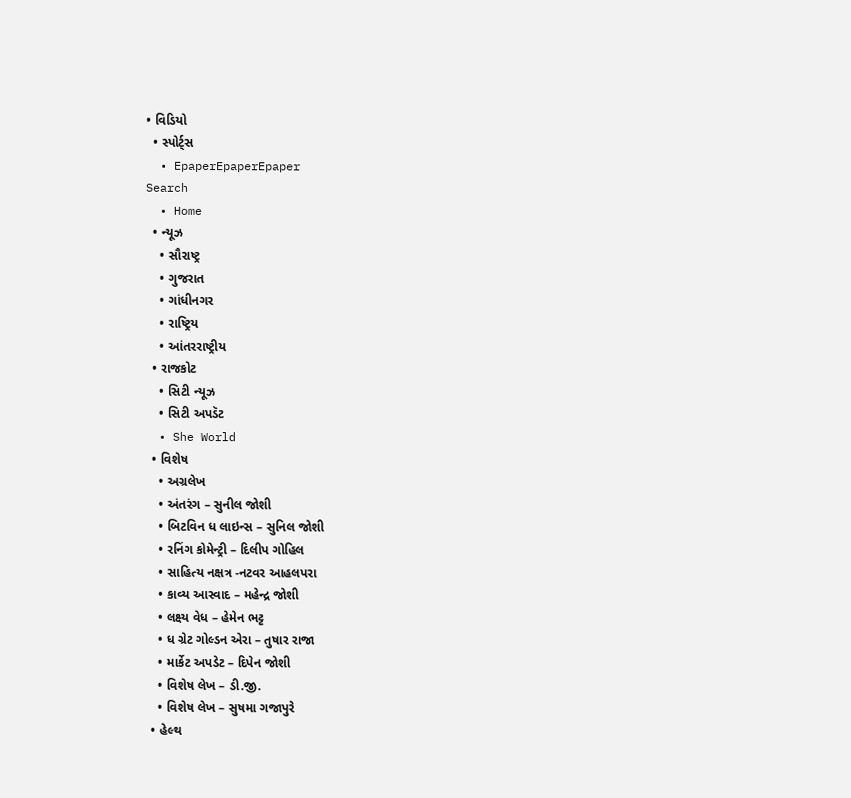• વિડિયો
  • સ્પોર્ટ્સ
  • EpaperEpaperEpaper
Search
  • Home
  • ન્યૂઝ
    • સૌરાષ્ટ્ર
    • ગુજરાત
    • ગાંધીનગર
    • રાષ્ટ્રિય
    • આંતરરાષ્ટ્રીય
  • રાજકોટ
    • સિટી ન્યૂઝ
    • સિટી અપડૅટ
  • She World
  • વિશેષ
    • અગ્રલેખ
    • અંતરંગ – સુનીલ જોશી
    • બિટવિન ધ લાઇન્સ – સુનિલ જોશી
    • રનિંગ કોમેન્ટ્રી – દિલીપ ગોહિલ
    • સાહિત્ય નક્ષત્ર -નટવર આહલપરા
    • કાવ્ય આસ્વાદ – મહેન્દ્ર જોશી
    • લક્ષ્ય વેધ – હેમેન ભટ્ટ
    • ધ ગ્રેટ ગોલ્ડન એરા – તુષાર રાજા
    • માર્કેટ અપડેટ – દિપેન જોશી
    • વિશેષ લેખ – ડી.જી.
    • વિશેષ લેખ – સુષમા ગજાપુરે
  • હેલ્થ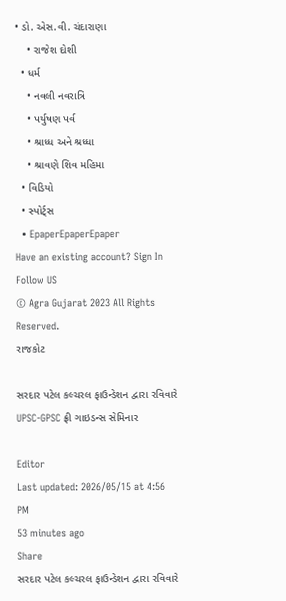• ડો. એસ.વી. ચંદારાણા
    • રાજેશ દોશી
  • ધર્મ
    • નવલી નવરાત્રિ
    • પર્યુષણ પર્વ
    • શ્રાધ્ધ અને શ્રધ્ધા
    • શ્રાવણે શિવ મહિમા
  • વિડિયો
  • સ્પોર્ટ્સ
  • EpaperEpaperEpaper
Have an existing account? Sign In
Follow US
© Agra Gujarat 2023 All Rights Reserved.
રાજકોટ

સરદાર પટેલ કલ્ચરલ ફાઉન્ડેશન દ્વારા રવિવારે UPSC-GPSC ફ્રી ગાઇડન્સ સેમિનાર

Editor
Last updated: 2026/05/15 at 4:56 PM
53 minutes ago
Share
સરદાર પટેલ કલ્ચરલ ફાઉન્ડેશન દ્વારા રવિવારે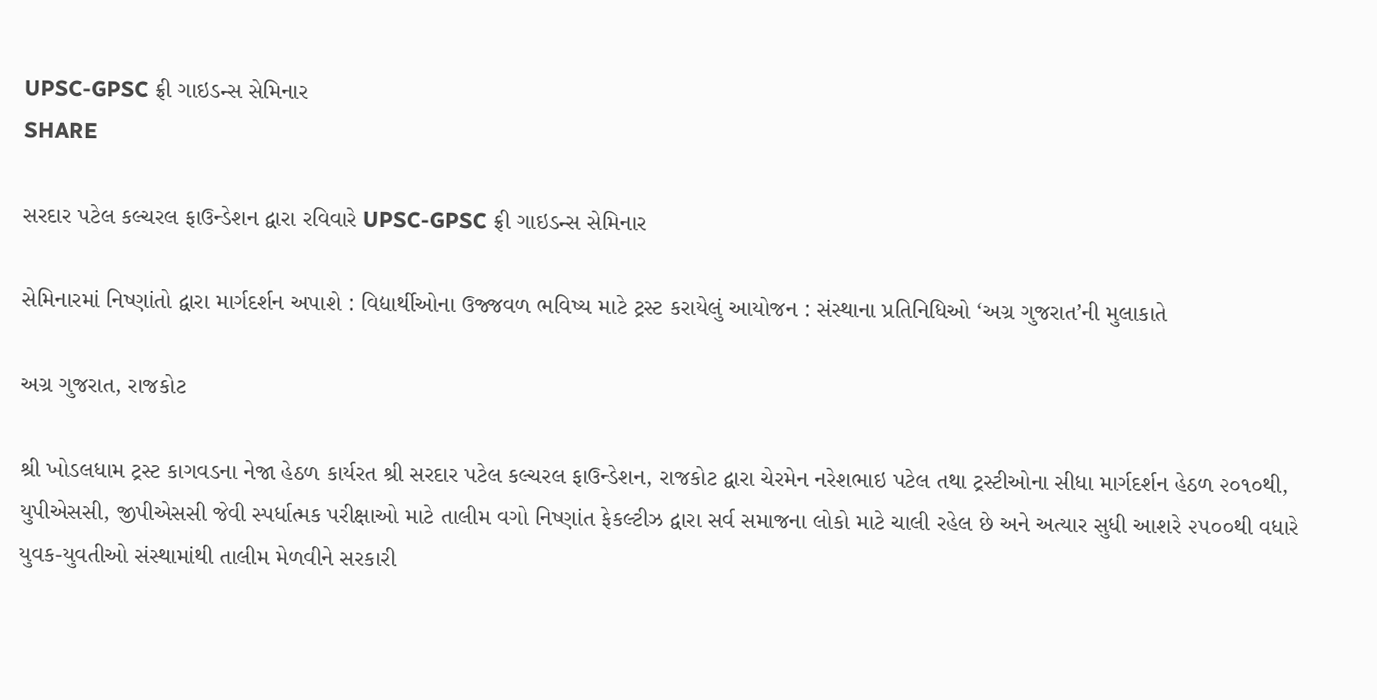UPSC-GPSC ફ્રી ગાઇડન્સ સેમિનાર
SHARE

સરદાર પટેલ કલ્ચરલ ફાઉન્ડેશન દ્વારા રવિવારે UPSC-GPSC ફ્રી ગાઇડન્સ સેમિનાર

સેમિનારમાં નિષ્ણાંતો દ્વારા માર્ગદર્શન અપાશે : વિદ્યાર્થીઓના ઉજ્જવળ ભવિષ્ય માટે ટ્રસ્ટ કરાયેલું આયોજન : સંસ્થાના પ્રતિનિધિઓ ‘અગ્ર ગુજરાત’ની મુલાકાતે

અગ્ર ગુજરાત, રાજકોટ

શ્રી ખોડલધામ ટ્રસ્ટ કાગવડના નેજા હેઠળ કાર્યરત શ્રી સરદાર પટેલ કલ્ચરલ ફાઉન્ડેશન, રાજકોટ દ્વારા ચેરમેન નરેશભાઇ પટેલ તથા ટ્રસ્ટીઓના સીધા માર્ગદર્શન હેઠળ ૨૦૧૦થી, યુપીએસસી, જીપીએસસી જેવી સ્પર્ધાત્મક પરીક્ષાઓ માટે તાલીમ વગો નિષ્ણાંત ફેકલ્ટીઝ દ્વારા સર્વ સમાજના લોકો માટે ચાલી રહેલ છે અને અત્યાર સુધી આશરે ૨૫૦૦થી વધારે યુવક-યુવતીઓ સંસ્થામાંથી તાલીમ મેળવીને સરકારી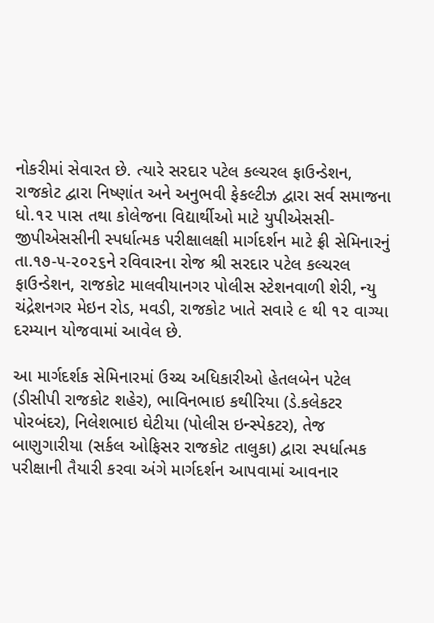નોકરીમાં સેવારત છે. ત્યારે સરદાર પટેલ કલ્ચરલ ફાઉન્ડેશન, રાજકોટ દ્વારા નિષ્ણાંત અને અનુભવી ફેકલ્ટીઝ દ્વારા સર્વ સમાજના ધો.૧૨ પાસ તથા કોલેજના વિદ્યાર્થીઓ માટે યુપીએસસી-જીપીએસસીની સ્પર્ધાત્મક પરીક્ષાલક્ષી માર્ગદર્શન માટે ફ્રી સેમિનારનું તા.૧૭-૫-૨૦૨૬ને રવિવારના રોજ શ્રી સરદાર પટેલ કલ્ચરલ ફાઉન્ડેશન, રાજકોટ માલવીયાનગર પોલીસ સ્ટેશનવાળી શેરી, ન્યુ ચંદ્રેશનગર મેઇન રોડ, મવડી, રાજકોટ ખાતે સવારે ૯ થી ૧૨ વાગ્યા દરમ્યાન યોજવામાં આવેલ છે.

આ માર્ગદર્શક સેમિનારમાં ઉચ્ચ અધિકારીઓ હેતલબેન પટેલ (ડીસીપી રાજકોટ શહેર), ભાવિનભાઇ કથીરિયા (ડે.કલેકટર પોરબંદર), નિલેશભાઇ ઘેટીયા (પોલીસ ઇન્સ્પેકટર), તેજ બાણુગારીયા (સર્કલ ઓફિસર રાજકોટ તાલુકા) દ્વારા સ્પર્ધાત્મક પરીક્ષાની તૈયારી કરવા અંગે માર્ગદર્શન આપવામાં આવનાર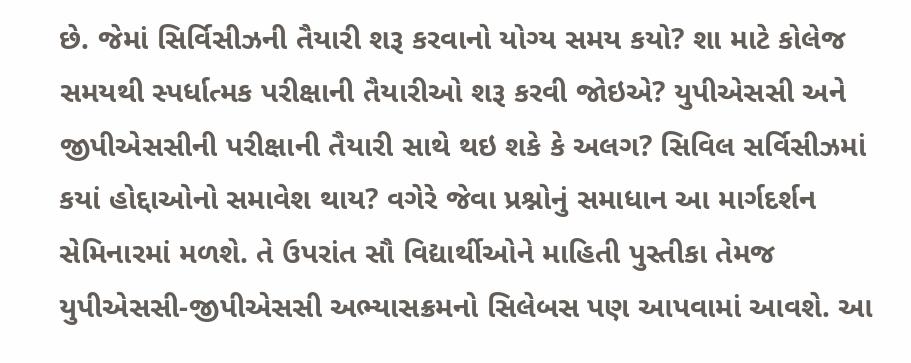છે. જેમાં સિર્વિસીઝની તૈયારી શરૂ કરવાનો યોગ્ય સમય કયો? શા માટે કોલેજ સમયથી સ્પર્ધાત્મક પરીક્ષાની તૈયારીઓ શરૂ કરવી જોઇએ? યુપીએસસી અને જીપીએસસીની પરીક્ષાની તૈયારી સાથે થઇ શકે કે અલગ? સિવિલ સર્વિસીઝમાં કયાં હોદ્દાઓનો સમાવેશ થાય? વગેરે જેવા પ્રશ્નોનું સમાધાન આ માર્ગદર્શન સેમિનારમાં મળશે. તે ઉપરાંત સૌ વિદ્યાર્થીઓને માહિતી પુસ્તીકા તેમજ યુપીએસસી-જીપીએસસી અભ્યાસક્રમનો સિલેબસ પણ આપવામાં આવશે. આ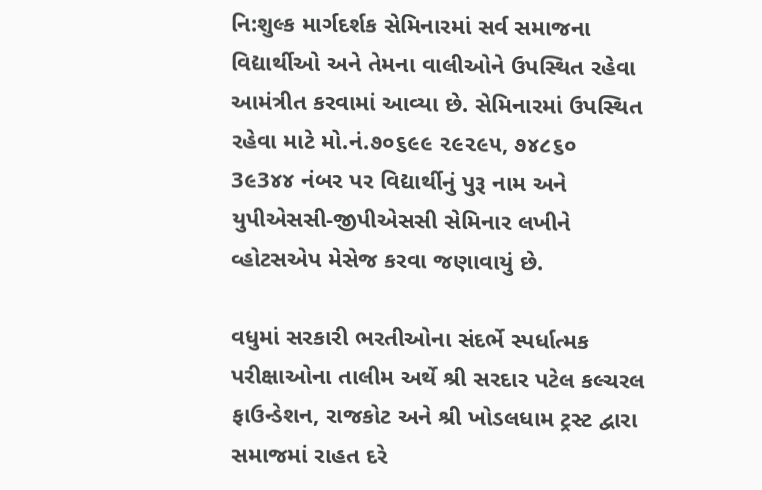નિ:શુલ્ક માર્ગદર્શક સેમિનારમાં સર્વ સમાજના વિદ્યાર્થીઓ અને તેમના વાલીઓને ઉપસ્થિત રહેવા આમંત્રીત કરવામાં આવ્યા છે. સેમિનારમાં ઉપસ્થિત રહેવા માટે મો.નં.૭૦૬૯૯ ૨૯૨૯૫, ૭૪૮૬૦ 3૯3૪૪ નંબર પર વિદ્યાર્થીનું પુરૂ નામ અને યુપીએસસી-જીપીએસસી સેમિનાર લખીને વ્હોટસએપ મેસેજ કરવા જણાવાયું છે.

વધુમાં સરકારી ભરતીઓના સંદર્ભે સ્પર્ધાત્મક પરીક્ષાઓના તાલીમ અર્થે શ્રી સરદાર પટેલ કલ્ચરલ ફાઉન્ડેશન, રાજકોટ અને શ્રી ખોડલધામ ટ્રસ્ટ દ્વારા સમાજમાં રાહત દરે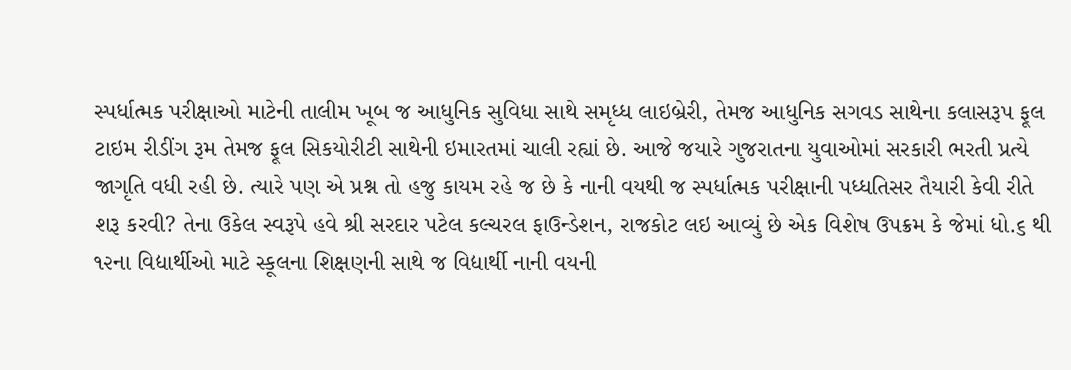સ્પર્ધાત્મક પરીક્ષાઓ માટેની તાલીમ ખૂબ જ આધુનિક સુવિધા સાથે સમૃધ્ધ લાઇબ્રેરી, તેમજ આધુનિક સગવડ સાથેના કલાસરૂપ ફૂલ ટાઇમ રીડીંગ રૂમ તેમજ ફૂલ સિકયોરીટી સાથેની ઇમારતમાં ચાલી રહ્યાં છે. આજે જયારે ગુજરાતના યુવાઓમાં સરકારી ભરતી પ્રત્યે જાગૃતિ વધી રહી છે. ત્યારે પણ એ પ્રશ્ન તો હજુ કાયમ રહે જ છે કે નાની વયથી જ સ્પર્ધાત્મક પરીક્ષાની પધ્ધતિસર તૈયારી કેવી રીતે શરૂ કરવી? તેના ઉકેલ સ્વરૂપે હવે શ્રી સરદાર પટેલ કલ્ચરલ ફાઉન્ડેશન, રાજકોટ લઇ આવ્યું છે એક વિશેષ ઉપક્રમ કે જેમાં ધો.૬ થી ૧૨ના વિદ્યાર્થીઓ માટે સ્કૂલના શિક્ષણની સાથે જ વિદ્યાર્થી નાની વયની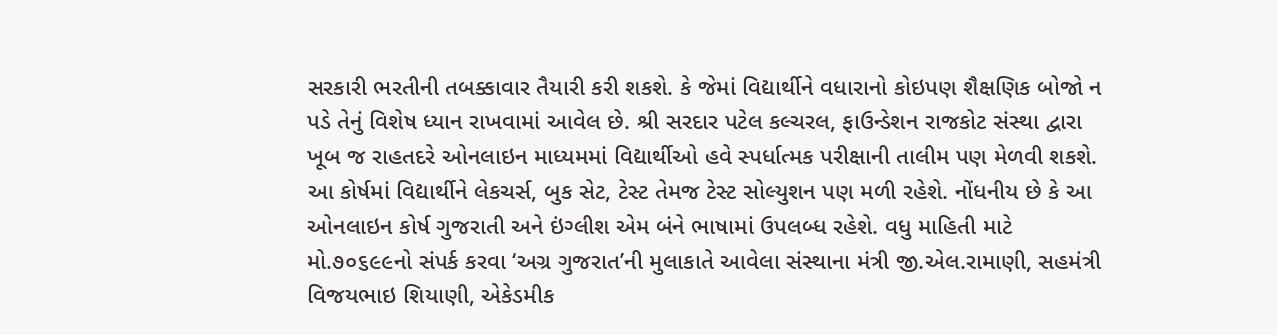સરકારી ભરતીની તબક્કાવાર તૈયારી કરી શકશે. કે જેમાં વિદ્યાર્થીને વધારાનો કોઇપણ શૈક્ષણિક બોજો ન પડે તેનું વિશેષ ધ્યાન રાખવામાં આવેલ છે. શ્રી સરદાર પટેલ કલ્ચરલ, ફાઉન્ડેશન રાજકોટ સંસ્થા દ્વારા ખૂબ જ રાહતદરે ઓનલાઇન માધ્યમમાં વિદ્યાર્થીઓ હવે સ્પર્ધાત્મક પરીક્ષાની તાલીમ પણ મેળવી શકશે. આ કોર્ષમાં વિદ્યાર્થીને લેકચર્સ, બુક સેટ, ટેસ્ટ તેમજ ટેસ્ટ સોલ્યુશન પણ મળી રહેશે. નોંધનીય છે કે આ ઓનલાઇન કોર્ષ ગુજરાતી અને ઇંગ્લીશ એમ બંને ભાષામાં ઉપલબ્ધ રહેશે. વધુ માહિતી માટે મો.૭૦૬૯૯નો સંપર્ક કરવા ‘અગ્ર ગુજરાત’ની મુલાકાતે આવેલા સંસ્થાના મંત્રી જી.એલ.રામાણી, સહમંત્રી વિજયભાઇ શિયાણી, એકેડમીક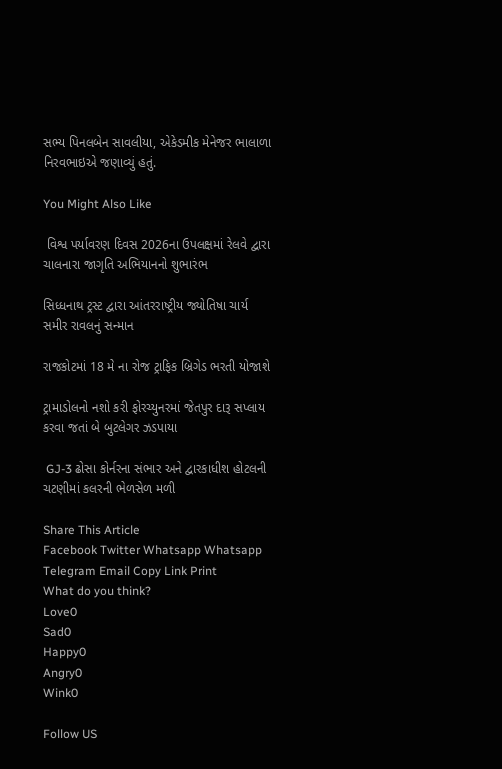સભ્ય પિનલબેન સાવલીયા, એકેડમીક મેનેજર ભાલાળા નિરવભાઇએ જણાવ્યું હતું.

You Might Also Like

 વિશ્વ પર્યાવરણ દિવસ 2026ના ઉપલક્ષમાં રેલવે દ્વારા ચાલનારા જાગૃતિ અભિયાનનો શુભારંભ

સિધ્ધનાથ ટ્રસ્ટ દ્વારા આંતરરાષ્ટ્રીય જ્યોતિષા ચાર્ય સમીર રાવલનું સન્માન

રાજકોટમાં 18 મે ના રોજ ટ્રાફિક બ્રિગેડ ભરતી યોજાશે

ટ્રામાડોલનો નશો કરી ફોરચ્યુનરમાં જેતપુર દારૂ સપ્લાય કરવા જતાં બે બુટલેગર ઝડપાયા

 GJ-3 ઢોસા કોર્નરના સંભાર અને દ્વારકાધીશ હોટલની ચટણીમાં કલરની ભેળસેળ મળી

Share This Article
Facebook Twitter Whatsapp Whatsapp Telegram Email Copy Link Print
What do you think?
Love0
Sad0
Happy0
Angry0
Wink0

Follow US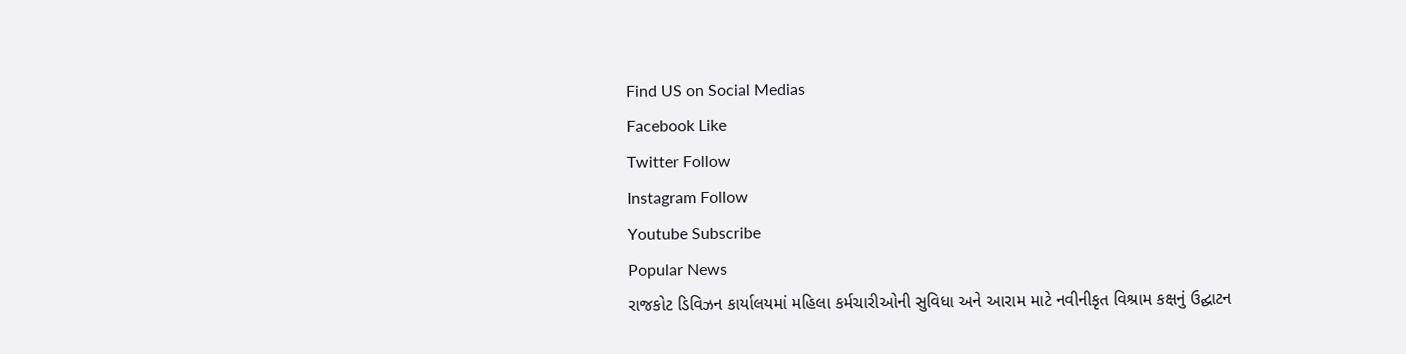Find US on Social Medias
Facebook Like
Twitter Follow
Instagram Follow
Youtube Subscribe
Popular News
રાજકોટ ડિવિઝન કાર્યાલયમાં મહિલા કર્મચારીઓની સુવિધા અને આરામ માટે નવીનીકૃત વિશ્રામ કક્ષનું ઉદ્ઘાટન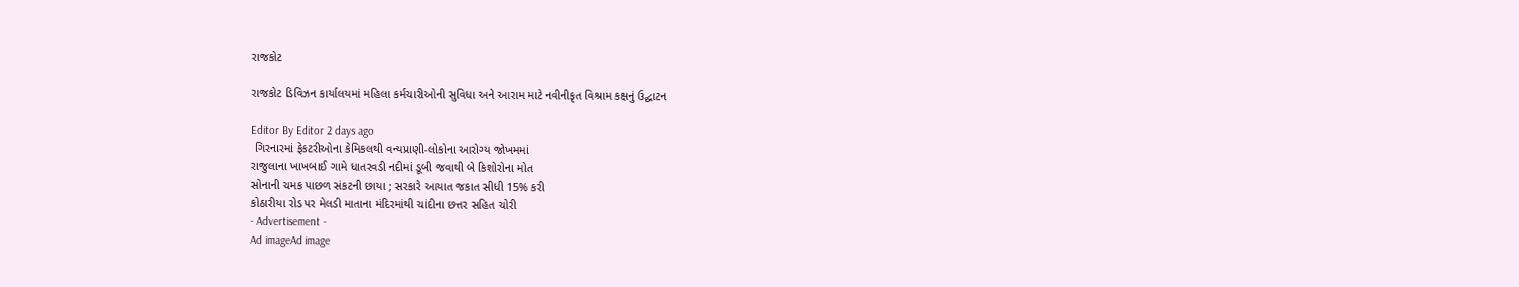રાજકોટ

રાજકોટ ડિવિઝન કાર્યાલયમાં મહિલા કર્મચારીઓની સુવિધા અને આરામ માટે નવીનીકૃત વિશ્રામ કક્ષનું ઉદ્ઘાટન

Editor By Editor 2 days ago
 ગિરનારમાં ફેકટરીઓના કેમિકલથી વન્યપ્રાણી-લોકોના આરોગ્ય જોખમમાં
રાજુલાના ખાખબાઈ ગામે ધાતરવડી નદીમાં ડૂબી જવાથી બે કિશોરોના મોત
સોનાની ચમક પાછળ સંકટની છાયા ; સરકારે આયાત જકાત સીધી 15% કરી
કોઠારીયા રોડ પર મેલડી માતાના મંદિરમાંથી ચાંદીના છત્તર સહિત ચોરી
- Advertisement -
Ad imageAd image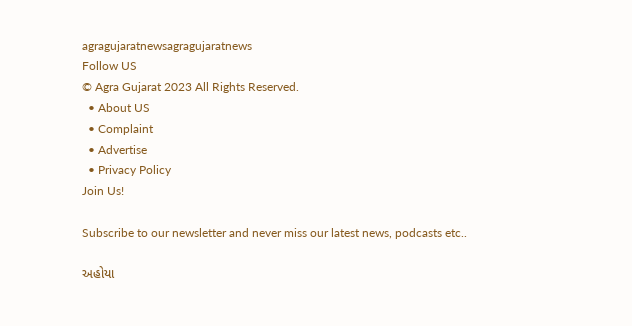agragujaratnewsagragujaratnews
Follow US
© Agra Gujarat 2023 All Rights Reserved.
  • About US
  • Complaint
  • Advertise
  • Privacy Policy
Join Us!

Subscribe to our newsletter and never miss our latest news, podcasts etc..

અહોયા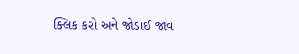ક્લિક કરો અને જોડાઈ જાવ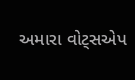અમારા વોટ્સએપ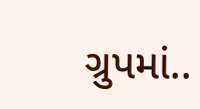ગ્રુપમાં..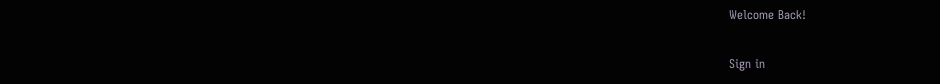Welcome Back!

Sign in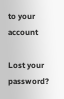to your account

Lost your password?